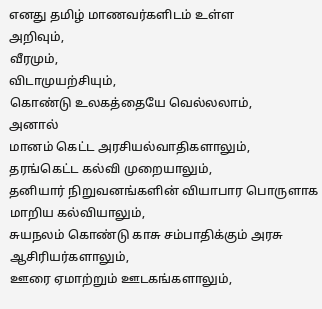எனது தமிழ் மாணவர்களிடம் உள்ள
அறிவும்,
வீரமும்,
விடாமுயற்சியும்,
கொண்டு உலகத்தையே வெல்லலாம்,
அனால்
மானம் கெட்ட அரசியல்வாதிகளாலும்,
தரங்கெட்ட கல்வி முறையாலும்,
தனியார் நிறுவனங்களின் வியாபார பொருளாக மாறிய கல்வியாலும்,
சுயநலம் கொண்டு காசு சம்பாதிக்கும் அரசு ஆசிரியர்களாலும்,
ஊரை ஏமாற்றும் ஊடகங்களாலும்,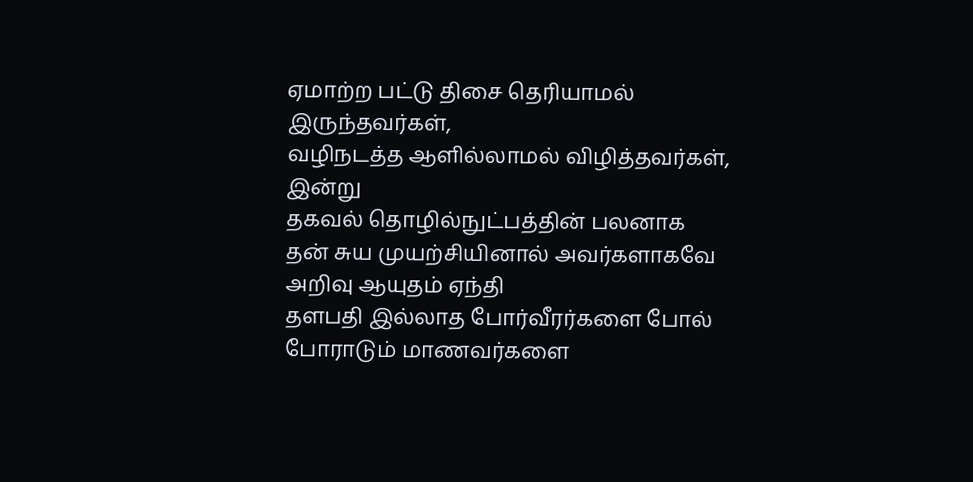ஏமாற்ற பட்டு திசை தெரியாமல் இருந்தவர்கள்,
வழிநடத்த ஆளில்லாமல் விழித்தவர்கள்,
இன்று
தகவல் தொழில்நுட்பத்தின் பலனாக
தன் சுய முயற்சியினால் அவர்களாகவே அறிவு ஆயுதம் ஏந்தி
தளபதி இல்லாத போர்வீரர்களை போல்
போராடும் மாணவர்களை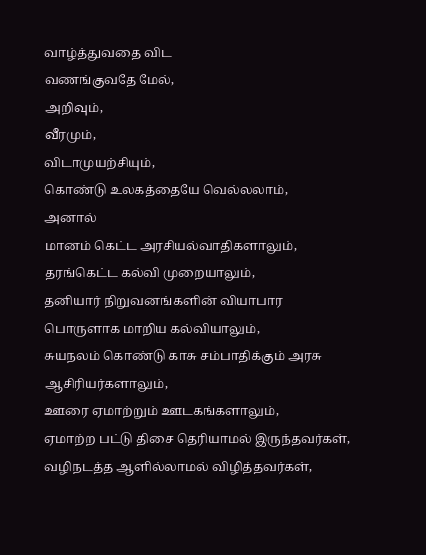வாழ்த்துவதை விட
வணங்குவதே மேல்,
அறிவும்,
வீரமும்,
விடாமுயற்சியும்,
கொண்டு உலகத்தையே வெல்லலாம்,
அனால்
மானம் கெட்ட அரசியல்வாதிகளாலும்,
தரங்கெட்ட கல்வி முறையாலும்,
தனியார் நிறுவனங்களின் வியாபார பொருளாக மாறிய கல்வியாலும்,
சுயநலம் கொண்டு காசு சம்பாதிக்கும் அரசு ஆசிரியர்களாலும்,
ஊரை ஏமாற்றும் ஊடகங்களாலும்,
ஏமாற்ற பட்டு திசை தெரியாமல் இருந்தவர்கள்,
வழிநடத்த ஆளில்லாமல் விழித்தவர்கள்,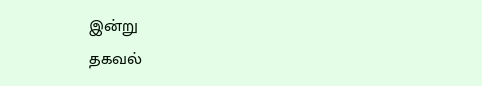இன்று
தகவல்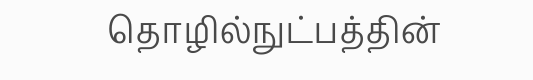தொழில்நுட்பத்தின்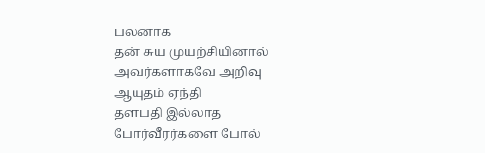பலனாக
தன் சுய முயற்சியினால் அவர்களாகவே அறிவு ஆயுதம் ஏந்தி
தளபதி இல்லாத போர்வீரர்களை போல்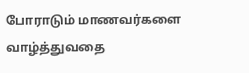போராடும் மாணவர்களை
வாழ்த்துவதை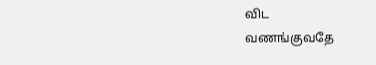விட
வணங்குவதே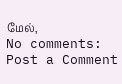மேல்,
No comments:
Post a Comment